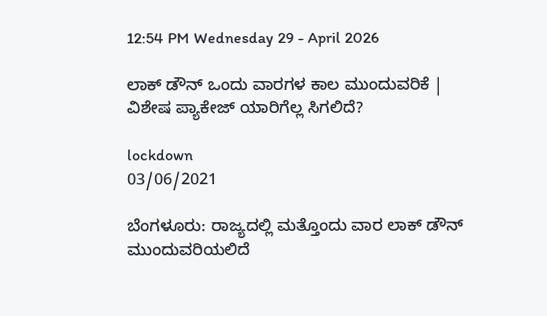12:54 PM Wednesday 29 - April 2026

ಲಾಕ್ ಡೌನ್ ಒಂದು ವಾರಗಳ ಕಾಲ ಮುಂದುವರಿಕೆ |  ವಿಶೇಷ ಪ್ಯಾಕೇಜ್ ಯಾರಿಗೆಲ್ಲ ಸಿಗಲಿದೆ?

lockdown
03/06/2021

ಬೆಂಗಳೂರು: ರಾಜ್ಯದಲ್ಲಿ ಮತ್ತೊಂದು ವಾರ ಲಾಕ್ ಡೌನ್ ಮುಂದುವರಿಯಲಿದೆ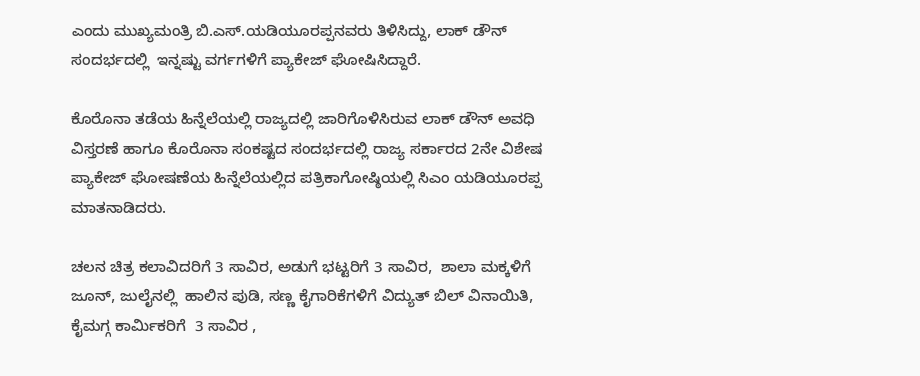ಎಂದು ಮುಖ್ಯಮಂತ್ರಿ ಬಿ.ಎಸ್.ಯಡಿಯೂರಪ್ಪನವರು ತಿಳಿಸಿದ್ದು, ಲಾಕ್ ಡೌನ್ ಸಂದರ್ಭದಲ್ಲಿ  ಇನ್ನಷ್ಟು ವರ್ಗಗಳಿಗೆ ಪ್ಯಾಕೇಜ್ ಘೋಷಿಸಿದ್ದಾರೆ.

ಕೊರೊನಾ ತಡೆಯ ಹಿನ್ನೆಲೆಯಲ್ಲಿ ರಾಜ್ಯದಲ್ಲಿ ಜಾರಿಗೊಳಿಸಿರುವ ಲಾಕ್ ಡೌನ್ ಅವಧಿ ವಿಸ್ತರಣೆ ಹಾಗೂ ಕೊರೊನಾ ಸಂಕಷ್ಟದ ಸಂದರ್ಭದಲ್ಲಿ ರಾಜ್ಯ ಸರ್ಕಾರದ 2ನೇ ವಿಶೇಷ ಪ್ಯಾಕೇಜ್ ಘೋಷಣೆಯ ಹಿನ್ನೆಲೆಯಲ್ಲಿದ ಪತ್ರಿಕಾಗೋಷ್ಠಿಯಲ್ಲಿ ಸಿಎಂ ಯಡಿಯೂರಪ್ಪ ಮಾತನಾಡಿದರು.

ಚಲನ ಚಿತ್ರ ಕಲಾವಿದರಿಗೆ 3 ಸಾವಿರ, ಅಡುಗೆ ಭಟ್ಟರಿಗೆ 3 ಸಾವಿರ,  ಶಾಲಾ ಮಕ್ಕಳಿಗೆ ಜೂನ್, ಜುಲೈನಲ್ಲಿ  ಹಾಲಿನ ಪುಡಿ, ಸಣ್ಣ ಕೈಗಾರಿಕೆಗಳಿಗೆ ವಿದ್ಯುತ್ ಬಿಲ್ ವಿನಾಯಿತಿ, ಕೈಮಗ್ಗ ಕಾರ್ಮಿಕರಿಗೆ  3 ಸಾವಿರ ,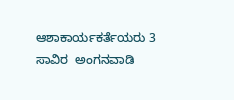ಆಶಾಕಾರ್ಯಕರ್ತೆಯರು 3 ಸಾವಿರ  ಅಂಗನವಾಡಿ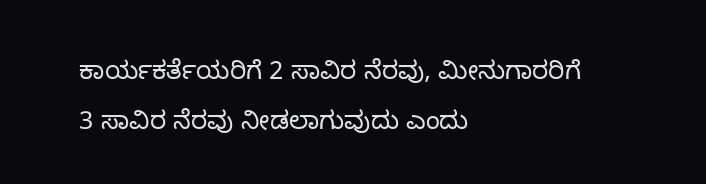ಕಾರ್ಯಕರ್ತೆಯರಿಗೆ 2 ಸಾವಿರ ನೆರವು, ಮೀನುಗಾರರಿಗೆ 3 ಸಾವಿರ ನೆರವು ನೀಡಲಾಗುವುದು ಎಂದು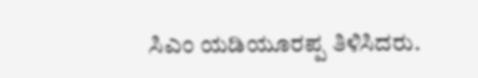ಸಿಎಂ ಯಡಿಯೂರಪ್ಪ ತಿಳಿಸಿದರು.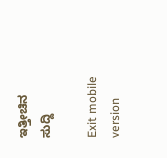ಇತ್ತೀಚಿನ ಸುದ್ದಿ

Exit mobile version